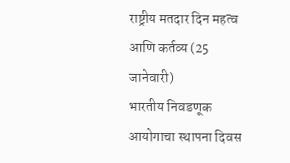राष्ट्रीय मतदार दिन महत्व आणि कर्तव्य (25 जानेवारी)
भारतीय निवडणूक आयोगाचा स्थापना दिवस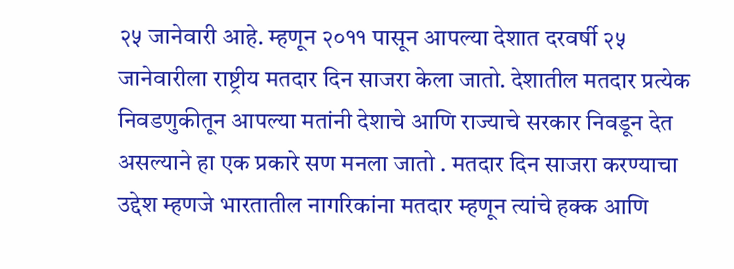२५ जानेवारी आहे. म्हणून २०११ पासून आपल्या देशात दरवर्षी २५ जानेवारीला राष्ट्रीय मतदार दिन साजरा केला जातो. देशातील मतदार प्रत्येक निवडणुकीतून आपल्या मतांनी देशाचे आणि राज्याचे सरकार निवडून देत असल्याने हा एक प्रकारे सण मनला जातो . मतदार दिन साजरा करण्याचा उद्देश म्हणजे भारतातील नागरिकांना मतदार म्हणून त्यांचे हक्क आणि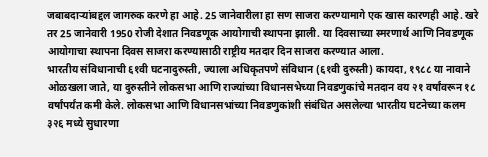जबाबदाऱ्यांबद्दल जागरुक करणे हा आहे. 25 जानेवारीला हा सण साजरा करण्यामागे एक खास कारणही आहे. खरे तर 25 जानेवारी 1950 रोजी देशात निवडणूक आयोगाची स्थापना झाली. या दिवसाच्या स्मरणार्थ आणि निवडणूक आयोगाचा स्थापना दिवस साजरा करण्यासाठी राष्ट्रीय मतदार दिन साजरा करण्यात आला.
भारतीय संविधानाची ६१वी घटनादुरुस्ती, ज्याला अधिकृतपणे संविधान (६१वी दुरुस्ती) कायदा, १९८८ या नावाने ओळखला जाते, या दुरुस्तीने लोकसभा आणि राज्यांच्या विधानसभेच्या निवडणुकांचे मतदान वय २१ वर्षांवरून १८ वर्षांपर्यंत कमी केले. लोकसभा आणि विधानसभांच्या निवडणुकांशी संबंधित असलेल्या भारतीय घटनेच्या कलम ३२६ मध्ये सुधारणा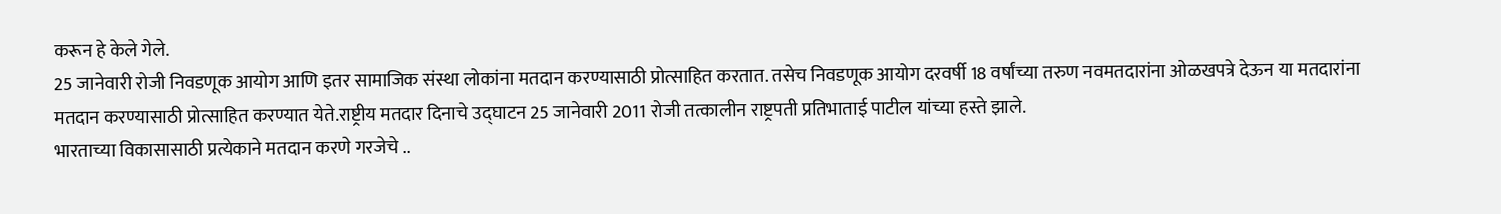करून हे केले गेले.
25 जानेवारी रोजी निवडणूक आयोग आणि इतर सामाजिक संस्था लोकांना मतदान करण्यासाठी प्रोत्साहित करतात. तसेच निवडणूक आयोग दरवर्षी 18 वर्षांच्या तरुण नवमतदारांना ओळखपत्रे देऊन या मतदारांना मतदान करण्यासाठी प्रोत्साहित करण्यात येते.राष्ट्रीय मतदार दिनाचे उद्घाटन 25 जानेवारी 2011 रोजी तत्कालीन राष्ट्रपती प्रतिभाताई पाटील यांच्या हस्ते झाले.
भारताच्या विकासासाठी प्रत्येकाने मतदान करणे गरजेचे ..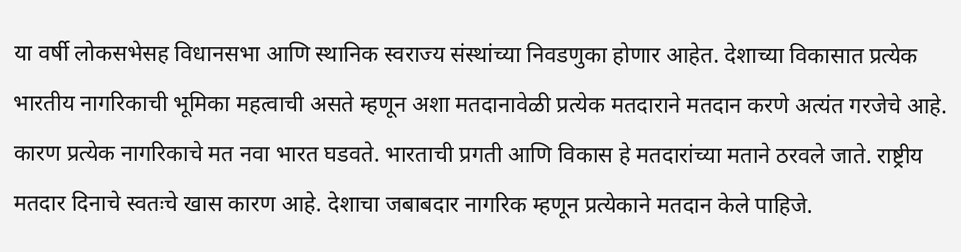या वर्षी लोकसभेसह विधानसभा आणि स्थानिक स्वराज्य संस्थांच्या निवडणुका होणार आहेत. देशाच्या विकासात प्रत्येक भारतीय नागरिकाची भूमिका महत्वाची असते म्हणून अशा मतदानावेळी प्रत्येक मतदाराने मतदान करणे अत्यंत गरजेचे आहे. कारण प्रत्येक नागरिकाचे मत नवा भारत घडवते. भारताची प्रगती आणि विकास हे मतदारांच्या मताने ठरवले जाते. राष्ट्रीय मतदार दिनाचे स्वतःचे खास कारण आहे. देशाचा जबाबदार नागरिक म्हणून प्रत्येकाने मतदान केले पाहिजे.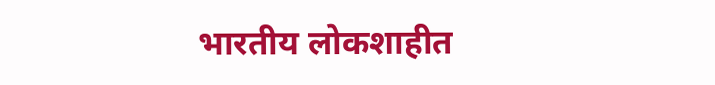भारतीय लोकशाहीत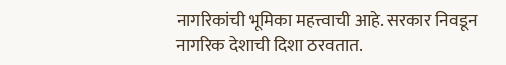नागरिकांची भूमिका महत्त्वाची आहे. सरकार निवडून नागरिक देशाची दिशा ठरवतात.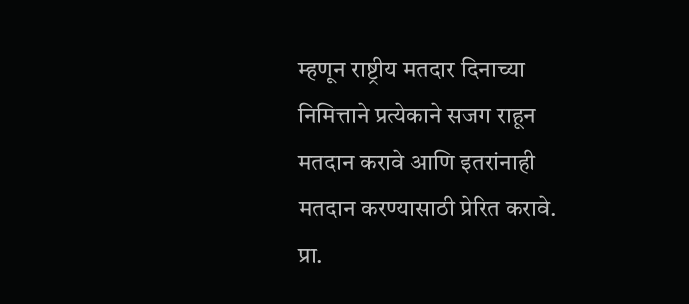म्हणून राष्ट्रीय मतदार दिनाच्या निमित्ताने प्रत्येकाने सजग राहून मतदान करावे आणि इतरांनाही मतदान करण्यासाठी प्रेरित करावे.
प्रा.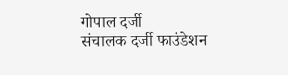गोपाल दर्जी
संचालक दर्जी फाउंडेशन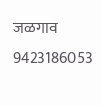जळगाव
9423186053